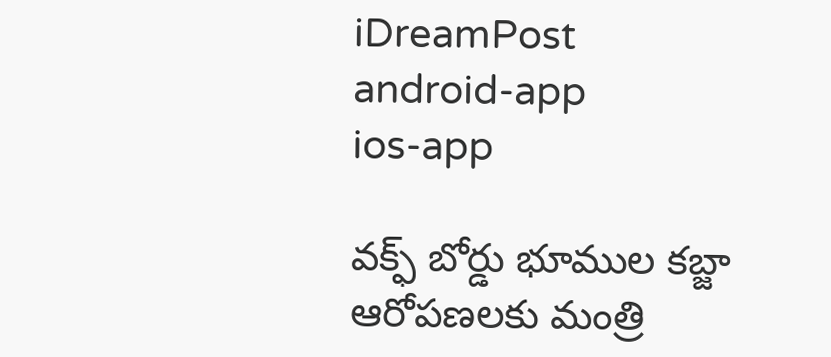iDreamPost
android-app
ios-app

వక్ఫ్ బోర్డు భూముల కబ్జా ఆరోపణలకు మంత్రి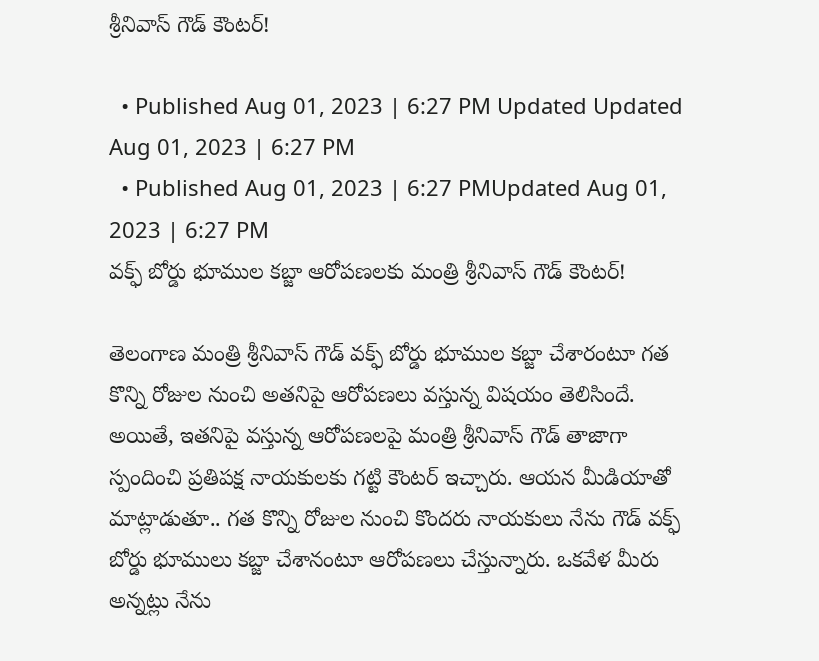శ్రీనివాస్ గౌడ్ కౌంటర్!

  • Published Aug 01, 2023 | 6:27 PM Updated Updated Aug 01, 2023 | 6:27 PM
  • Published Aug 01, 2023 | 6:27 PMUpdated Aug 01, 2023 | 6:27 PM
వక్ఫ్ బోర్డు భూముల కబ్జా ఆరోపణలకు మంత్రి శ్రీనివాస్ గౌడ్ కౌంటర్!

తెలంగాణ మంత్రి శ్రీనివాస్ గౌడ్ వక్ఫ్ బోర్డు భూముల కబ్జా చేశారంటూ గత కొన్ని రోజుల నుంచి అతనిపై ఆరోపణలు వస్తున్న విషయం తెలిసిందే. అయితే, ఇతనిపై వస్తున్న ఆరోపణలపై మంత్రి శ్రీనివాస్ గౌడ్ తాజాగా స్పందించి ప్రతిపక్ష నాయకులకు గట్టి కౌంటర్ ఇచ్చారు. ఆయన మీడియాతో మాట్లాడుతూ.. గత కొన్ని రోజుల నుంచి కొందరు నాయకులు నేను గౌడ్ వక్ఫ్ బోర్డు భూములు కబ్జా చేశానంటూ ఆరోపణలు చేస్తున్నారు. ఒకవేళ మీరు అన్నట్లు నేను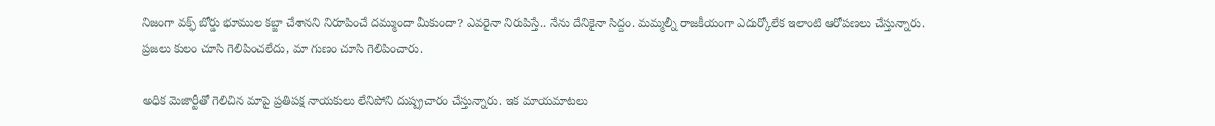నిజంగా వక్ఫ్ బోర్డు భూముల కబ్జా చేశానని నిరూపించే దమ్ముందా మీకుందా? ఎవరైనా నిరుపిస్తే.. నేను దేనికైనా సిద్దం. మమ్మల్నీ రాజకీయంగా ఎదుర్కోలేక ఇలాంటి ఆరోపణలు చేస్తున్నారు. ప్రజలు కులం చూసి గెలిపించలేదు, మా గుణం చూసి గెలిపించారు.

అధిక మెజార్టీతో గెలిచిన మాపై ప్రతిపక్ష నాయకులు లేనిపోని దుష్ప్రచారం చేస్తున్నారు. ఇక మాయమాటలు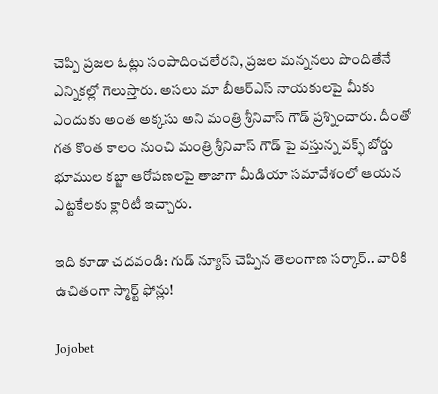చెప్పి ప్రజల ఓట్లు సంపాదించలేరని, ప్రజల మన్ననలు పొందితేనే ఎన్నికల్లో గెలుస్తారు. అసలు మా బీఆర్ఎస్ నాయకులపై మీకు ఎందుకు అంత అక్కసు అని మంత్రి శ్రీనివాస్ గౌడ్ ప్రశ్నించారు. దీంతో గత కొంత కాలం నుంచి మంత్రి శ్రీనివాస్ గౌడ్ పై వస్తున్న వక్ఫ్ బోర్డు భూముల కబ్జా ఆరోపణలపై తాజాగా మీడియా సమావేశంలో ఆయన ఎట్టకేలకు క్లారిటీ ఇచ్చారు.

ఇది కూడా చదవండి: గుడ్ న్యూస్ చెప్పిన తెలంగాణ సర్కార్‌.. వారికి ఉచితంగా స్మార్ట్ ఫోన్లు!

Jojobet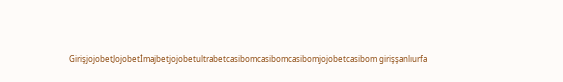GirişjojobetJojobetİmajbetjojobetultrabetcasibomcasibomcasibomjojobetcasibom girişşanlıurfa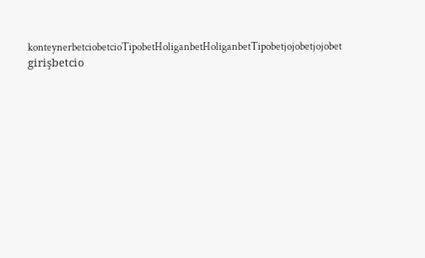konteynerbetciobetcioTipobetHoliganbetHoliganbetTipobetjojobetjojobet girişbetcio